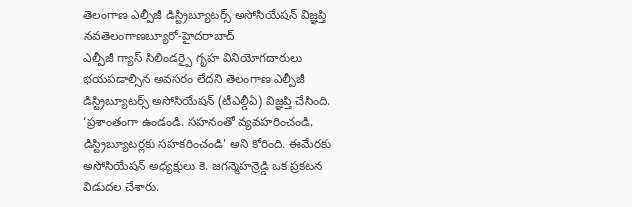తెలంగాణ ఎల్పీజీ డిస్ట్రిబ్యూటర్స్ అసోసియేషన్ విజ్ఞప్తి
నవతెలంగాణబ్యూరో-హైదరాబాద్
ఎల్పీజీ గ్యాస్ సిలిండర్పై గృహ వినియోగదారులు భయపడాల్సిన అవసరం లేదని తెలంగాణ ఎల్పీజీ డిస్ట్రిబ్యూటర్స్ అసోసియేషన్ (టీఎల్డీఏ) విజ్ఞప్తి చేసింది. ‘ప్రశాంతంగా ఉండండి. సహనంతో వ్యవహరించండి. డిస్ట్రిబ్యూటర్లకు సహకరించండి’ అని కోరింది. ఈమేరకు అసోసియేషన్ అధ్యక్షులు కె. జగన్మెహన్రెడ్డి ఒక ప్రకటన విడుదల చేశారు.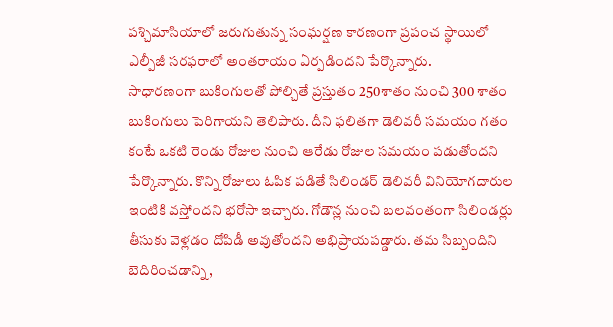పశ్చిమాసియాలో జరుగుతున్న సంఘర్షణ కారణంగా ప్రపంచ స్థాయిలో ఎల్పీజీ సరఫరాలో అంతరాయం ఏర్పడిందని పేర్కొన్నారు.
సాధారణంగా బుకింగులతో పోల్చితే ప్రస్తుతం 250శాతం నుంచి 300 శాతం బుకింగులు పెరిగాయని తెలిపారు. దీని ఫలితగా డెలివరీ సమయం గతం కంటే ఒకటి రెండు రోజుల నుంచి ఆరేడు రోజుల సమయం పడుతోందని పేర్కొన్నారు. కొన్ని రోజులు ఓపిక పడితే సిలిండర్ డెలివరీ వినియోగదారుల ఇంటికి వస్తోందని భరోసా ఇచ్చారు. గోడౌన్ల నుంచి బలవంతంగా సిలిండర్లు తీసుకు వెళ్లడం దోపిడీ అవుతోందని అభిప్రాయపడ్డారు. తమ సిబ్బందిని బెదిరించడాన్ని,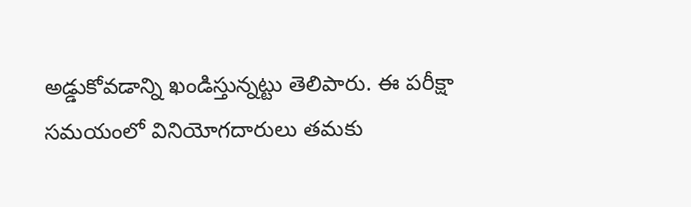అడ్డుకోవడాన్ని ఖండిస్తున్నట్టు తెలిపారు. ఈ పరీక్షా సమయంలో వినియోగదారులు తమకు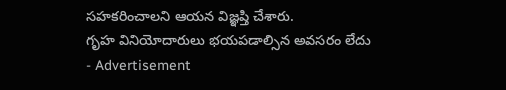సహకరించాలని ఆయన విజ్ఞప్తి చేశారు.
గృహ వినియోదారులు భయపడాల్సిన అవసరం లేదు
- Advertisement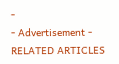-
- Advertisement -
RELATED ARTICLES